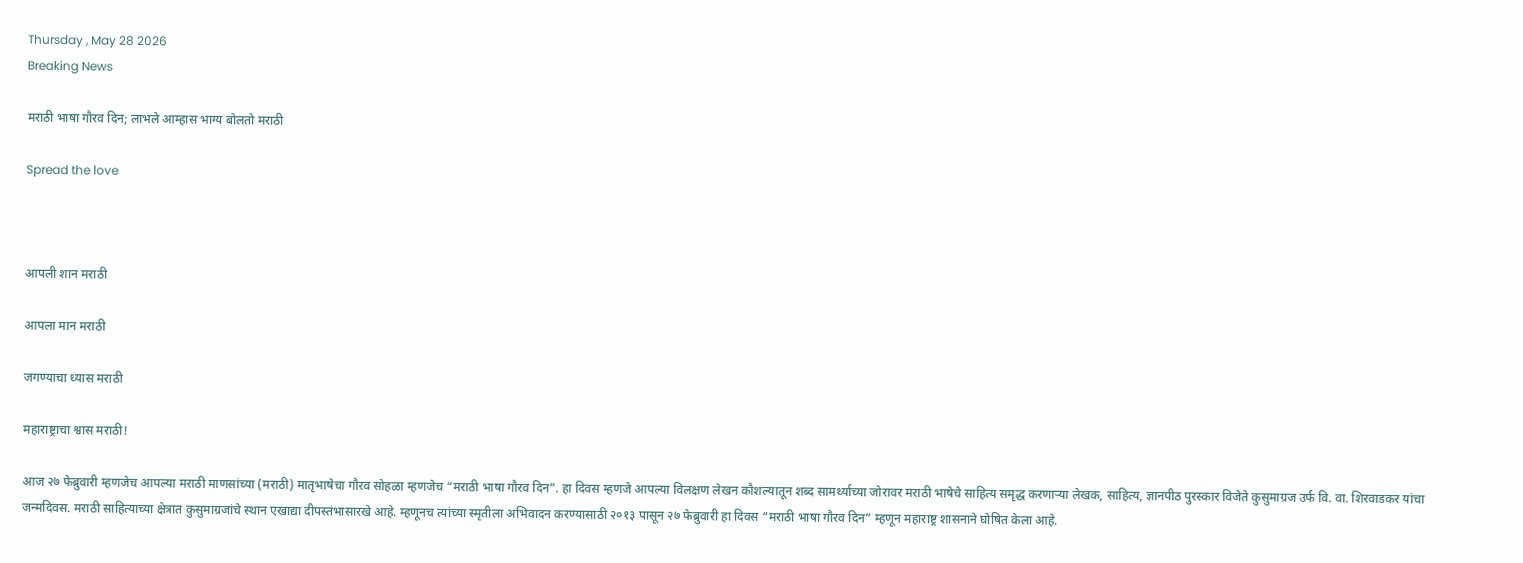Thursday , May 28 2026
Breaking News

मराठी भाषा गौरव दिन; लाभले आम्हास भाग्य बोलतो मराठी

Spread the love



आपली शान मराठी

आपला मान मराठी

जगण्याचा ध्यास मराठी

महाराष्ट्राचा श्वास मराठी!

आज २७ फेब्रुवारी म्हणजेच आपल्या मराठी माणसांच्या (मराठी) मातृभाषेचा गौरव सोहळा म्हणजेच “मराठी भाषा गौरव दिन”. हा दिवस म्हणजे आपल्या विलक्षण लेखन कौशल्यातून शब्द सामर्थ्याच्या जोरावर मराठी भाषेचे साहित्य समृद्ध करणाऱ्या लेखक, साहित्य, ज्ञानपीठ पुरस्कार विजेते कुसुमाग्रज उर्फ वि. वा. शिरवाडकर यांचा जन्मदिवस. मराठी साहित्याच्या क्षेत्रात कुसुमाग्रजांचे स्थान एखाद्या दीपस्तंभासारखे आहे. म्हणूनच त्यांच्या स्मृतीला अभिवादन करण्यासाठी २०१३ पासून २७ फेब्रुवारी हा दिवस “मराठी भाषा गौरव दिन” म्हणून महाराष्ट्र शासनाने घोषित केला आहे.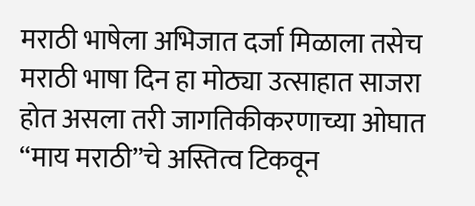मराठी भाषेला अभिजात दर्जा मिळाला तसेच मराठी भाषा दिन हा मोठ्या उत्साहात साजरा होत असला तरी जागतिकीकरणाच्या ओघात “माय मराठी”चे अस्तित्व टिकवून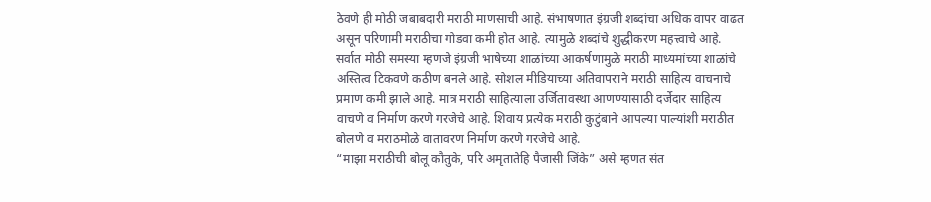ठेवणे ही मोठी जबाबदारी मराठी माणसाची आहे. संभाषणात इंग्रजी शब्दांचा अधिक वापर वाढत असून परिणामी मराठीचा गोडवा कमी होत आहे. त्यामुळे शब्दांचे शुद्धीकरण महत्त्वाचे आहे. सर्वात मोठी समस्या म्हणजे इंग्रजी भाषेच्या शाळांच्या आकर्षणामुळे मराठी माध्यमांच्या शाळांचे अस्तित्व टिकवणे कठीण बनले आहे. सोशल मीडियाच्या अतिवापराने मराठी साहित्य वाचनाचे प्रमाण कमी झाले आहे. मात्र मराठी साहित्याला उर्जितावस्था आणण्यासाठी दर्जेदार साहित्य वाचणे व निर्माण करणे गरजेचे आहे. शिवाय प्रत्येक मराठी कुटुंबाने आपल्या पाल्यांशी मराठीत बोलणे व मराठमोळे वातावरण निर्माण करणे गरजेचे आहे.
“माझा मराठीची बोलू कौतुके, परि अमृतातेहि पैजासी जिंके” असे म्हणत संत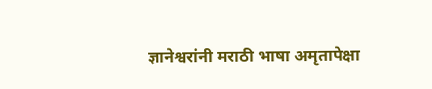ज्ञानेश्वरांनी मराठी भाषा अमृतापेक्षा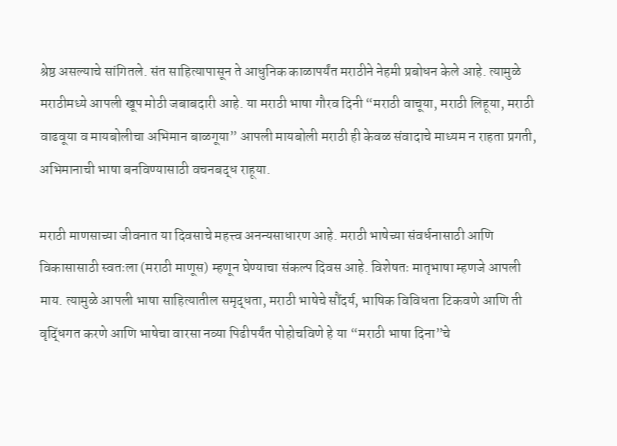श्रेष्ठ असल्याचे सांगितले. संत साहित्यापासून ते आधुनिक काळापर्यंत मराठीने नेहमी प्रबोधन केले आहे. त्यामुळे मराठीमध्ये आपली खूप मोठी जबाबदारी आहे. या मराठी भाषा गौरव दिनी “मराठी वाचूया, मराठी लिहूया, मराठी वाढवूया व मायबोलीचा अभिमान बाळगूया” आपली मायबोली मराठी ही केवळ संवादाचे माध्यम न राहता प्रगती, अभिमानाची भाषा बनविण्यासाठी वचनबद्ध राहूया.

मराठी माणसाच्या जीवनात या दिवसाचे महत्त्व अनन्यसाधारण आहे. मराठी भाषेच्या संवर्धनासाठी आणि विकासासाठी स्वतःला (मराठी माणूस) म्हणून घेण्याचा संकल्प दिवस आहे. विशेषतः मातृभाषा म्हणजे आपली माय. त्यामुळे आपली भाषा साहित्यातील समृद्धता, मराठी भाषेचे सौंदर्य, भाषिक विविधता टिकवणे आणि ती वृद्धिंगत करणे आणि भाषेचा वारसा नव्या पिढीपर्यंत पोहोचविणे हे या “मराठी भाषा दिना”चे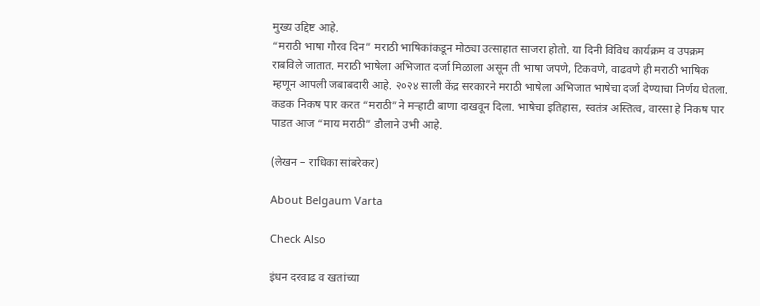मुख्य उद्दिष्ट आहे.
“मराठी भाषा गौरव दिन” मराठी भाषिकांकडून मोठ्या उत्साहात साजरा होतो. या दिनी विविध कार्यक्रम व उपक्रम राबविले जातात. मराठी भाषेला अभिजात दर्जा मिळाला असून ती भाषा जपणे, टिकवणे, वाढवणे ही मराठी भाषिक म्हणून आपली जबाबदारी आहे. २०२४ साली केंद्र सरकारने मराठी भाषेला अभिजात भाषेचा दर्जा देण्याचा निर्णय घेतला. कडक निकष पार करत “मराठी”ने मऱ्हाटी बाणा दाखवून दिला. भाषेचा इतिहास, स्वतंत्र अस्तित्व, वारसा हे निकष पार पाडत आज “माय मराठी” डौलाने उभी आहे.

(लेखन – राधिका सांबरेकर)

About Belgaum Varta

Check Also

इंधन दरवाढ व खतांच्या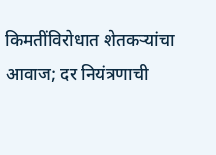किमतींविरोधात शेतकऱ्यांचा आवाज; दर नियंत्रणाची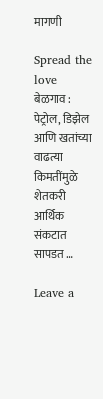मागणी

Spread the love  बेळगाव : पेट्रोल, डिझेल आणि खतांच्या वाढत्या किमतींमुळे शेतकरी आर्थिक संकटात सापडत …

Leave a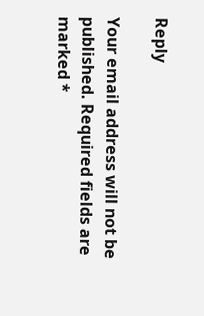Reply

Your email address will not be published. Required fields are marked *